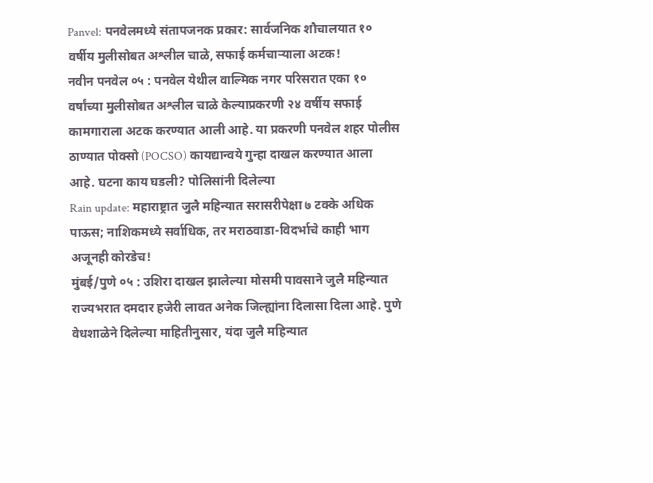Panvel: पनवेलमध्ये संतापजनक प्रकार: सार्वजनिक शौचालयात १० वर्षीय मुलीसोबत अश्लील चाळे, सफाई कर्मचाऱ्याला अटक!
नवीन पनवेल ०५ : पनवेल येथील वाल्मिक नगर परिसरात एका १० वर्षांच्या मुलीसोबत अश्लील चाळे केल्याप्रकरणी २४ वर्षीय सफाई कामगाराला अटक करण्यात आली आहे. या प्रकरणी पनवेल शहर पोलीस ठाण्यात पोक्सो (POCSO) कायद्यान्वये गुन्हा दाखल करण्यात आला आहे. घटना काय घडली? पोलिसांनी दिलेल्या
Rain update: महाराष्ट्रात जुलै महिन्यात सरासरीपेक्षा ७ टक्के अधिक पाऊस; नाशिकमध्ये सर्वाधिक, तर मराठवाडा-विदर्भाचे काही भाग अजूनही कोरडेच!
मुंबई/पुणे ०५ : उशिरा दाखल झालेल्या मोसमी पावसाने जुलै महिन्यात राज्यभरात दमदार हजेरी लावत अनेक जिल्ह्यांना दिलासा दिला आहे. पुणे वेधशाळेने दिलेल्या माहितीनुसार, यंदा जुलै महिन्यात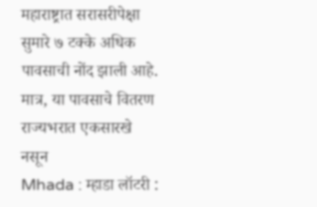महाराष्ट्रात सरासरीपेक्षा सुमारे ७ टक्के अधिक पावसाची नोंद झाली आहे. मात्र, या पावसाचे वितरण राज्यभरात एकसारखे नसून
Mhada : म्हाडा लॉटरी :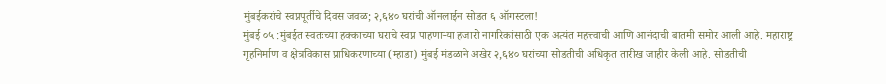मुंबईकरांचे स्वप्नपूर्तीचे दिवस जवळ; २,६४० घरांची ऑनलाईन सोडत ६ ऑगस्टला!
मुंबई ०५ :मुंबईत स्वतःच्या हक्काच्या घराचे स्वप्न पाहणाऱ्या हजारो नागरिकांसाठी एक अत्यंत महत्त्वाची आणि आनंदाची बातमी समोर आली आहे. महाराष्ट्र गृहनिर्माण व क्षेत्रविकास प्राधिकरणाच्या (म्हाडा) मुंबई मंडळाने अखेर २,६४० घरांच्या सोडतीची अधिकृत तारीख जाहीर केली आहे. सोडतीची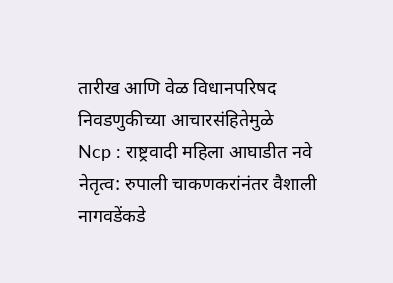तारीख आणि वेळ विधानपरिषद निवडणुकीच्या आचारसंहितेमुळे
Ncp : राष्ट्रवादी महिला आघाडीत नवे नेतृत्व: रुपाली चाकणकरांनंतर वैशाली नागवडेंकडे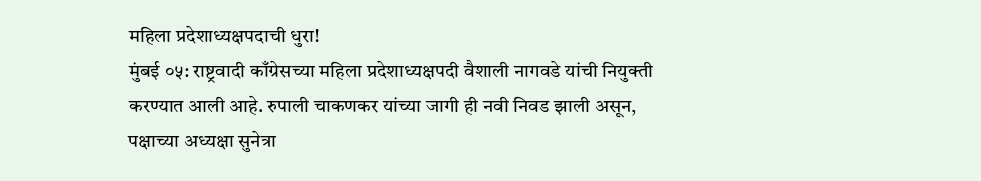महिला प्रदेशाध्यक्षपदाची धुरा!
मुंबई ०५: राष्ट्रवादी काँग्रेसच्या महिला प्रदेशाध्यक्षपदी वैशाली नागवडे यांची नियुक्ती करण्यात आली आहे. रुपाली चाकणकर यांच्या जागी ही नवी निवड झाली असून, पक्षाच्या अध्यक्षा सुनेत्रा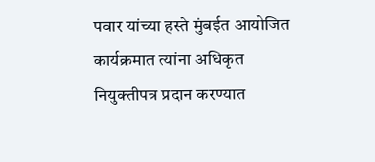पवार यांच्या हस्ते मुंबईत आयोजित कार्यक्रमात त्यांना अधिकृत नियुक्तीपत्र प्रदान करण्यात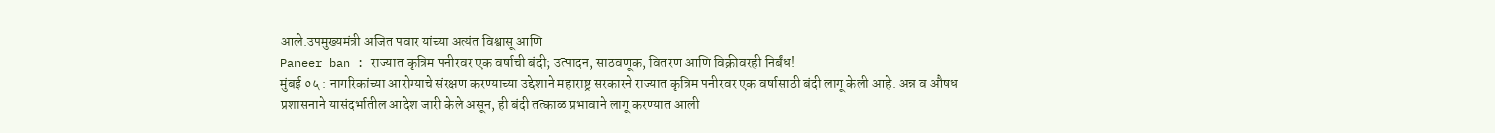आले.उपमुख्यमंत्री अजित पवार यांच्या अत्यंत विश्वासू आणि
Paneer ban : राज्यात कृत्रिम पनीरवर एक वर्षाची बंदी; उत्पादन, साठवणूक, वितरण आणि विक्रीवरही निर्बंध!
मुंबई ०५ : नागरिकांच्या आरोग्याचे संरक्षण करण्याच्या उद्देशाने महाराष्ट्र सरकारने राज्यात कृत्रिम पनीरवर एक वर्षासाठी बंदी लागू केली आहे. अन्न व औषध प्रशासनाने यासंदर्भातील आदेश जारी केले असून, ही बंदी तत्काळ प्रभावाने लागू करण्यात आली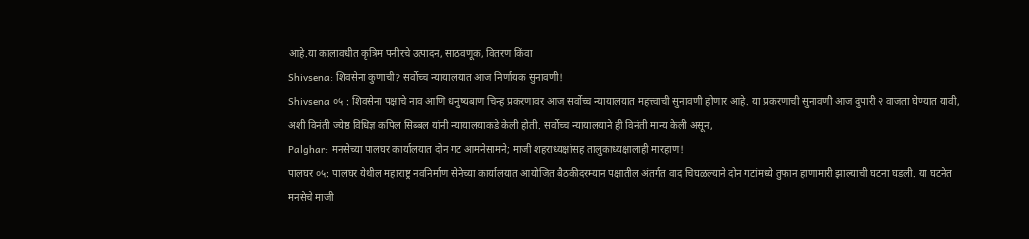आहे.या कालावधीत कृत्रिम पनीरचे उत्पादन, साठवणूक, वितरण किंवा
Shivsena: शिवसेना कुणाची? सर्वोच्च न्यायालयात आज निर्णायक सुनावणी!
Shivsena ०५ : शिवसेना पक्षाचे नाव आणि धनुष्यबाण चिन्ह प्रकरणावर आज सर्वोच्च न्यायालयात महत्त्वाची सुनावणी होणार आहे. या प्रकरणाची सुनावणी आज दुपारी २ वाजता घेण्यात यावी, अशी विनंती ज्येष्ठ विधिज्ञ कपिल सिब्बल यांनी न्यायालयाकडे केली होती. सर्वोच्च न्यायालयाने ही विनंती मान्य केली असून,
Palghar: मनसेच्या पालघर कार्यालयात दोन गट आमनेसामने; माजी शहराध्यक्षांसह तालुकाध्यक्षालाही मारहाण!
पालघर ०५: पालघर येथील महाराष्ट्र नवनिर्माण सेनेच्या कार्यालयात आयोजित बैठकीदरम्यान पक्षातील अंतर्गत वाद चिघळल्याने दोन गटांमध्ये तुफान हाणामारी झाल्याची घटना घडली. या घटनेत मनसेचे माजी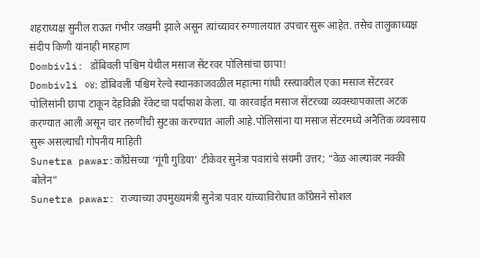शहराध्यक्ष सुनील राऊत गंभीर जखमी झाले असून त्यांच्यावर रुग्णालयात उपचार सुरू आहेत. तसेच तालुकाध्यक्ष संदीप किणी यांनाही मारहाण
Dombivli: डोंबिवली पश्चिम येथील मसाज सेंटरवर पोलिसांचा छापा!
Dombivli ०४: डोंबिवली पश्चिम रेल्वे स्थानकाजवळील महात्मा गांधी रस्त्यावरील एका मसाज सेंटरवर पोलिसांनी छापा टाकून देहविक्री रॅकेटचा पर्दाफाश केला. या कारवाईत मसाज सेंटरच्या व्यवस्थापकाला अटक करण्यात आली असून चार तरुणींची सुटका करण्यात आली आहे.पोलिसांना या मसाज सेंटरमध्ये अनैतिक व्यवसाय सुरू असल्याची गोपनीय माहिती
Sunetra pawar:काँग्रेसच्या ‘गूंगी गुडिया’ टीकेवर सुनेत्रा पवारांचे संयमी उत्तर; “वेळ आल्यावर नक्की बोलेन”
Sunetra pawar: राज्याच्या उपमुख्यमंत्री सुनेत्रा पवार यांच्याविरोधात काँग्रेसने सोशल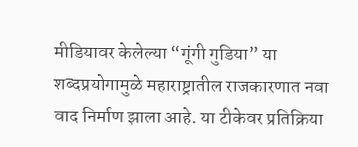मीडियावर केलेल्या “गूंगी गुडिया” या शब्दप्रयोगामुळे महाराष्ट्रातील राजकारणात नवा वाद निर्माण झाला आहे. या टीकेवर प्रतिक्रिया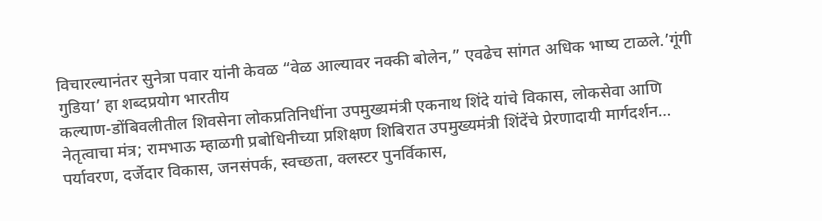विचारल्यानंतर सुनेत्रा पवार यांनी केवळ “वेळ आल्यावर नक्की बोलेन,” एवढेच सांगत अधिक भाष्य टाळले.’गूंगी गुडिया’ हा शब्दप्रयोग भारतीय
कल्याण-डोंबिवलीतील शिवसेना लोकप्रतिनिधींना उपमुख्यमंत्री एकनाथ शिंदे यांचे विकास, लोकसेवा आणि नेतृत्वाचा मंत्र; रामभाऊ म्हाळगी प्रबोधिनीच्या प्रशिक्षण शिबिरात उपमुख्यमंत्री शिंदेंचे प्रेरणादायी मार्गदर्शन… पर्यावरण, दर्जेदार विकास, जनसंपर्क, स्वच्छता, क्लस्टर पुनर्विकास,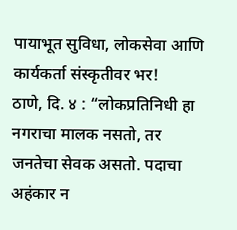पायाभूत सुविधा, लोकसेवा आणि कार्यकर्ता संस्कृतीवर भर!
ठाणे, दि. ४ : “लोकप्रतिनिधी हा नगराचा मालक नसतो, तर जनतेचा सेवक असतो. पदाचा अहंकार न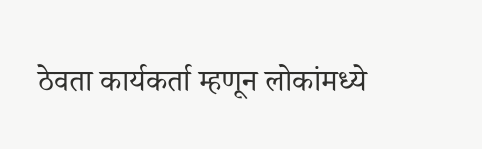ठेवता कार्यकर्ता म्हणून लोकांमध्ये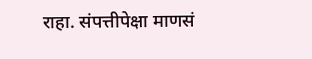राहा. संपत्तीपेक्षा माणसं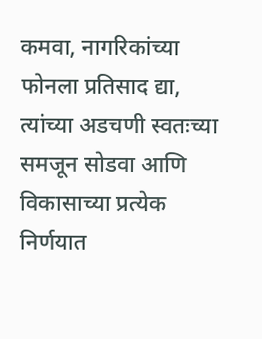कमवा, नागरिकांच्या फोनला प्रतिसाद द्या, त्यांच्या अडचणी स्वतःच्या समजून सोडवा आणि विकासाच्या प्रत्येक निर्णयात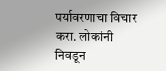पर्यावरणाचा विचार करा. लोकांनी निवडून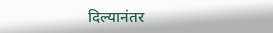दिल्यानंतर